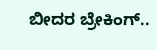ಬೀದರ ಬ್ರೇಕಿಂಗ್..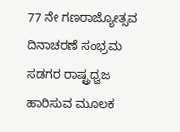77 ನೇ ಗಣರಾಜ್ಯೋತ್ಸವ ದಿನಾಚರಣೆ ಸಂಭ್ರಮ ಸಡಗರ ರಾಷ್ಟ್ರಧ್ವಜ ಹಾರಿಸುವ ಮೂಲಕ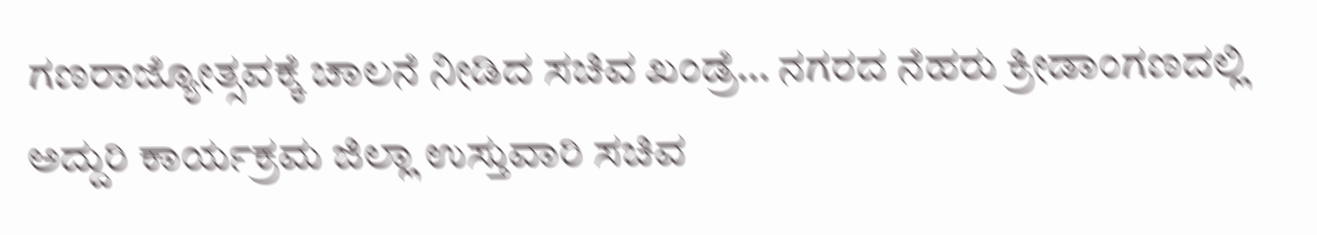ಗಣರಾಜ್ಯೋತ್ಸವಕ್ಕೆ ಚಾಲನೆ ನೀಡಿದ ಸಚಿವ ಖಂಡ್ರೆ… ನಗರದ ನೆಹರು ಕ್ರೀಡಾಂಗಣದಲ್ಲಿ ಅದ್ದುರಿ ಕಾರ್ಯಕ್ರಮ ಜಿಲ್ಲಾ ಉಸ್ತುವಾರಿ ಸಚಿವ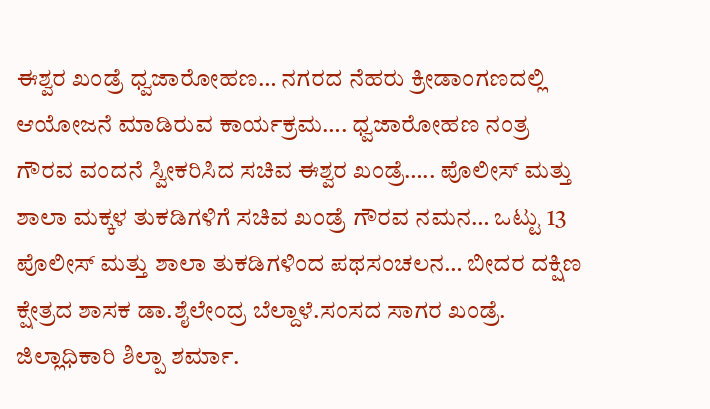ಈಶ್ವರ ಖಂಡ್ರೆ ಧ್ವಜಾರೋಹಣ… ನಗರದ ನೆಹರು ಕ್ರೀಡಾಂಗಣದಲ್ಲಿ ಆಯೋಜನೆ ಮಾಡಿರುವ ಕಾರ್ಯಕ್ರಮ…. ಧ್ವಜಾರೋಹಣ ನಂತ್ರ ಗೌರವ ವಂದನೆ ಸ್ವೀಕರಿಸಿದ ಸಚಿವ ಈಶ್ವರ ಖಂಡ್ರೆ….. ಪೊಲೀಸ್ ಮತ್ತು ಶಾಲಾ ಮಕ್ಕಳ ತುಕಡಿಗಳಿಗೆ ಸಚಿವ ಖಂಡ್ರೆ ಗೌರವ ನಮನ… ಒಟ್ಟು 13 ಪೊಲೀಸ್ ಮತ್ತು ಶಾಲಾ ತುಕಡಿಗಳಿಂದ ಪಥಸಂಚಲನ… ಬೀದರ ದಕ್ಷಿಣ ಕ್ಷೇತ್ರದ ಶಾಸಕ ಡಾ.ಶೈಲೇಂದ್ರ ಬೆಲ್ದಾಳೆ.ಸಂಸದ ಸಾಗರ ಖಂಡ್ರೆ. ಜಿಲ್ಲಾಧಿಕಾರಿ ಶಿಲ್ಪಾ ಶರ್ಮಾ.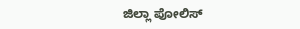ಜಿಲ್ಲಾ ಪೋಲಿಸ್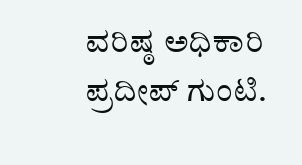ವರಿಷ್ಠ ಅಧಿಕಾರಿ ಪ್ರದೀಪ್ ಗುಂಟಿ.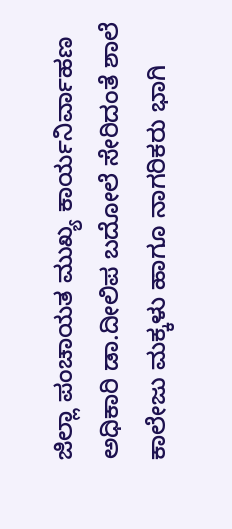ಜಿಲ್ಲಾ ಪಂಚಾಯತ ಮುಖ್ಯ ಕಾರ್ಯನಿರ್ವಾಹಣ ಅಧಿಕಾರಿ ಡಾ.ದೀಲಿಪ ಬದೋಲೆ ಸೇರಿದಂತೆ ಶಾಲೆ ಕಾಲೇಜು ಮಕ್ಕಳು ಹಾಗೂ ನಾಗರಿಕರು ಭಾಗಿ